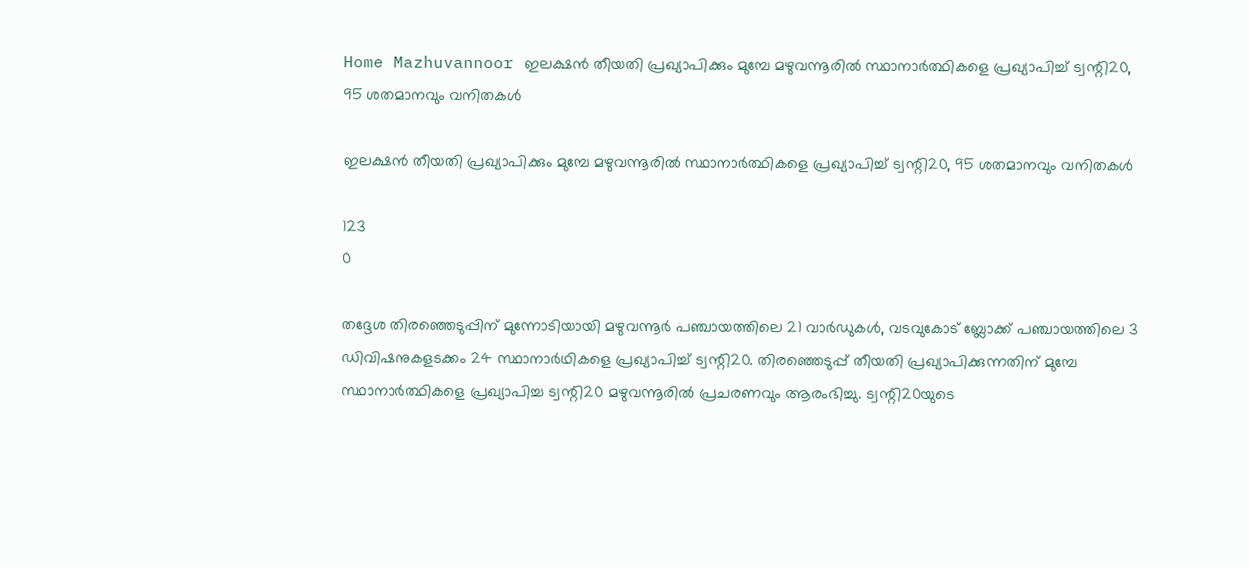Home Mazhuvannoor ഇലക്ഷന്‍ തീയതി പ്രഖ്യാപിക്കും മുമ്പേ മഴുവന്നൂരില്‍ സ്ഥാനാര്‍ത്ഥികളെ പ്രഖ്യാപിച്ച് ട്വന്റി20, 95 ശതമാനവും വനിതകള്‍

ഇലക്ഷന്‍ തീയതി പ്രഖ്യാപിക്കും മുമ്പേ മഴുവന്നൂരില്‍ സ്ഥാനാര്‍ത്ഥികളെ പ്രഖ്യാപിച്ച് ട്വന്റി20, 95 ശതമാനവും വനിതകള്‍

123
0

തദ്ദേശ തിരഞ്ഞെടുപ്പിന് മുന്നോടിയായി മഴുവന്നൂര്‍ പഞ്ചായത്തിലെ 21 വാര്‍ഡുകള്‍, വടവുകോട് ബ്ലോക്ക് പഞ്ചായത്തിലെ 3 ഡിവിഷനുകളടക്കം 24 സ്ഥാനാര്‍ഥികളെ പ്രഖ്യാപിച്ച് ട്വന്റി20. തിരഞ്ഞെടുപ്പ് തീയതി പ്രഖ്യാപിക്കുന്നതിന് മുമ്പേ സ്ഥാനാര്‍ത്ഥികളെ പ്രഖ്യാപിച്ച ട്വന്റി20 മഴുവന്നൂരില്‍ പ്രചരണവും ആരംഭിച്ചു. ട്വന്റി20യുടെ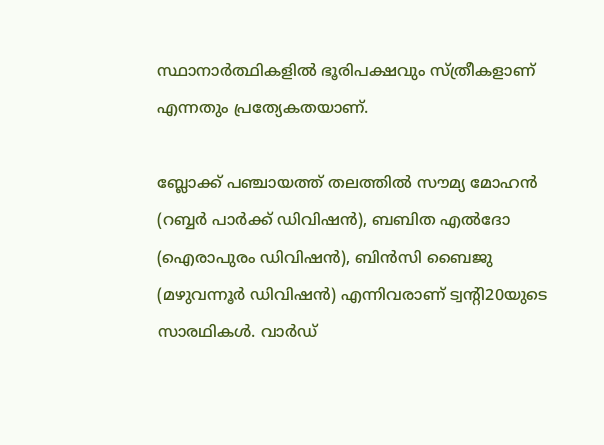സ്ഥാനാര്‍ത്ഥികളില്‍ ഭൂരിപക്ഷവും സ്ത്രീകളാണ് എന്നതും പ്രത്യേകതയാണ്.

ബ്ലോക്ക് പഞ്ചായത്ത് തലത്തില്‍ സൗമ്യ മോഹന്‍ (റബ്ബര്‍ പാര്‍ക്ക് ഡിവിഷന്‍), ബബിത എല്‍ദോ (ഐരാപുരം ഡിവിഷന്‍), ബിന്‍സി ബൈജു (മഴുവന്നൂര്‍ ഡിവിഷന്‍) എന്നിവരാണ് ട്വന്റി20യുടെ സാരഥികള്‍. വാര്‍ഡ്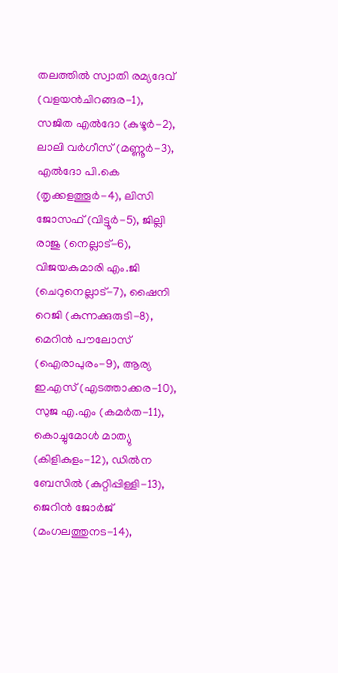തലത്തില്‍ സ്വാതി രമ്യദേവ് (വളയന്‍ചിറങ്ങര-1), സജിത എല്‍ദോ (കുഴൂര്‍-2), ലാലി വര്‍ഗീസ് (മണ്ണൂര്‍-3), എല്‍ദോ പി.കെ (തൃക്കളത്തൂര്‍-4), ലിസി ജോസഫ് (വിട്ടൂര്‍-5), ജില്ലി രാജു (നെല്ലാട്-6), വിജയകുമാരി എം.ജി (ചെറുനെല്ലാട്-7), ഷൈനി റെജി (കുന്നക്കുരുടി-8), മെറിന്‍ പൗലോസ് (ഐരാപുരം-9), ആര്യ ഇ.എസ് (എടത്താക്കര-10), സുജ എ.എം (കമര്‍ത-11), കൊച്ചുമോള്‍ മാത്യു (കിളികുളം-12), ഡില്‍ന ബേസില്‍ (കുറ്റിപ്പിള്ളി-13), ജെറിന്‍ ജോര്‍ജ് (മംഗലത്തുനട-14),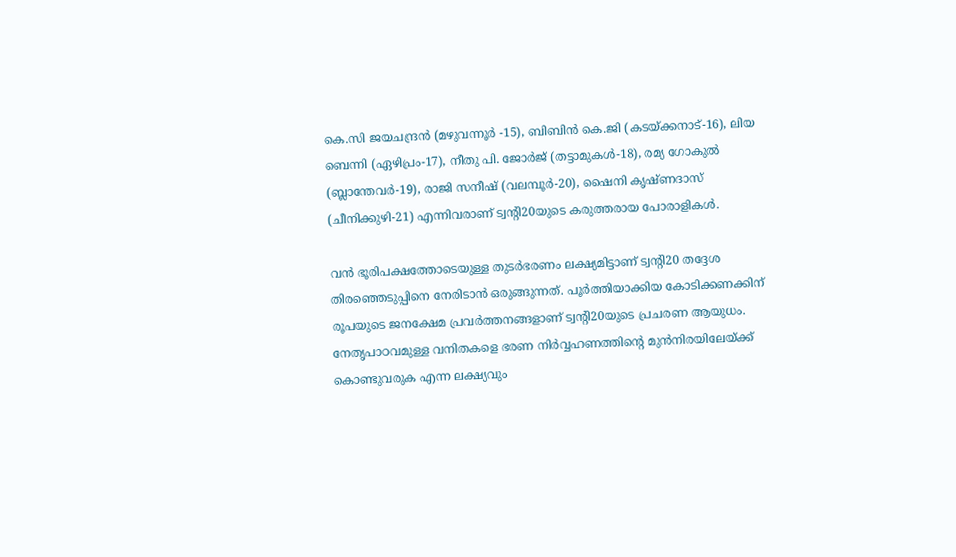കെ.സി ജയചന്ദ്രന്‍ (മഴുവന്നൂര്‍ -15), ബിബിന്‍ കെ.ജി (കടയ്ക്കനാട്-16), ലിയ ബെന്നി (ഏഴിപ്രം-17), നീതു പി. ജോര്‍ജ് (തട്ടാമുകള്‍-18), രമ്യ ഗോകുല്‍ (ബ്ലാന്തേവര്‍-19), രാജി സനീഷ് (വലമ്പൂര്‍-20), ഷൈനി കൃഷ്ണദാസ് (ചീനിക്കുഴി-21) എന്നിവരാണ് ട്വന്റി20യുടെ കരുത്തരായ പോരാളികള്‍.

വന്‍ ഭൂരിപക്ഷത്തോടെയുള്ള തുടര്‍ഭരണം ലക്ഷ്യമിട്ടാണ് ട്വന്റി20 തദ്ദേശ തിരഞ്ഞെടുപ്പിനെ നേരിടാന്‍ ഒരുങ്ങുന്നത്. പൂര്‍ത്തിയാക്കിയ കോടിക്കണക്കിന് രൂപയുടെ ജനക്ഷേമ പ്രവര്‍ത്തനങ്ങളാണ് ട്വന്റി20യുടെ പ്രചരണ ആയുധം. നേതൃപാഠവമുള്ള വനിതകളെ ഭരണ നിര്‍വ്വഹണത്തിന്റെ മുന്‍നിരയിലേയ്ക്ക് കൊണ്ടുവരുക എന്ന ലക്ഷ്യവും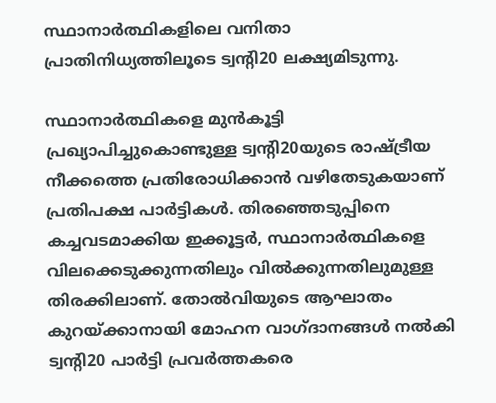സ്ഥാനാര്‍ത്ഥികളിലെ വനിതാ പ്രാതിനിധ്യത്തിലൂടെ ട്വന്റി20 ലക്ഷ്യമിടുന്നു.

സ്ഥാനാര്‍ത്ഥികളെ മുന്‍കൂട്ടി പ്രഖ്യാപിച്ചുകൊണ്ടുള്ള ട്വന്റി20യുടെ രാഷ്ട്രീയ നീക്കത്തെ പ്രതിരോധിക്കാന്‍ വഴിതേടുകയാണ് പ്രതിപക്ഷ പാര്‍ട്ടികള്‍. തിരഞ്ഞെടുപ്പിനെ കച്ചവടമാക്കിയ ഇക്കൂട്ടര്‍, സ്ഥാനാര്‍ത്ഥികളെ വിലക്കെടുക്കുന്നതിലും വില്‍ക്കുന്നതിലുമുള്ള തിരക്കിലാണ്. തോല്‍വിയുടെ ആഘാതം കുറയ്ക്കാനായി മോഹന വാഗ്ദാനങ്ങള്‍ നല്‍കി ട്വന്റി20 പാര്‍ട്ടി പ്രവര്‍ത്തകരെ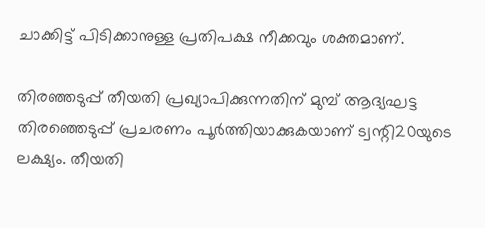ചാക്കിട്ട് പിടിക്കാനുള്ള പ്രതിപക്ഷ നീക്കവും ശക്തമാണ്.

തിരഞ്ഞടുപ്പ് തീയതി പ്രഖ്യാപിക്കുന്നതിന് മുമ്പ് ആദ്യഘട്ട തിരഞ്ഞെടുപ്പ് പ്രചരണം പൂര്‍ത്തിയാക്കുകയാണ് ട്വന്റി20യുടെ ലക്ഷ്യം. തീയതി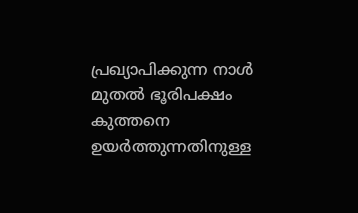പ്രഖ്യാപിക്കുന്ന നാള്‍ മുതല്‍ ഭൂരിപക്ഷം കുത്തനെ ഉയര്‍ത്തുന്നതിനുള്ള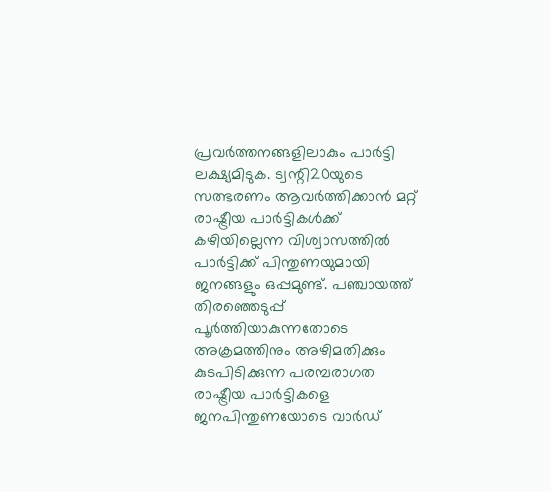പ്രവര്‍ത്തനങ്ങളിലാകും പാര്‍ട്ടി ലക്ഷ്യമിടുക. ട്വന്റി20യുടെ സത്ഭരണം ആവര്‍ത്തിക്കാന്‍ മറ്റ് രാഷ്ട്രീയ പാര്‍ട്ടികള്‍ക്ക് കഴിയില്ലെന്ന വിശ്വാസത്തില്‍ പാര്‍ട്ടിക്ക് പിന്തുണയുമായി ജനങ്ങളും ഒപ്പമുണ്ട്. പഞ്ചായത്ത് തിരഞ്ഞെടുപ്പ് പൂര്‍ത്തിയാകുന്നതോടെ അക്രമത്തിനും അഴിമതിക്കും കുടപിടിക്കുന്ന പരമ്പരാഗത രാഷ്ട്രീയ പാര്‍ട്ടികളെ ജനപിന്തുണയോടെ വാര്‍ഡ്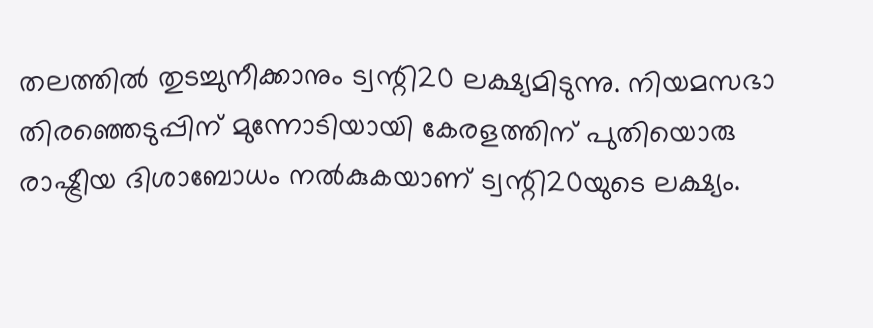തലത്തില്‍ തുടച്ചുനീക്കാനും ട്വന്റി20 ലക്ഷ്യമിടുന്നു. നിയമസഭാ തിരഞ്ഞെടുപ്പിന് മുന്നോടിയായി കേരളത്തിന് പുതിയൊരു രാഷ്ട്രീയ ദിശാബോധം നല്‍കുകയാണ് ട്വന്റി20യുടെ ലക്ഷ്യം.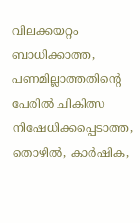വിലക്കയറ്റം ബാധിക്കാത്ത, പണമില്ലാത്തതിന്റെ പേരില്‍ ചികിത്സ നിഷേധിക്കപ്പെടാത്ത, തൊഴില്‍, കാര്‍ഷിക,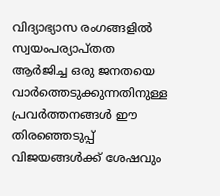വിദ്യാഭ്യാസ രംഗങ്ങളില്‍ സ്വയംപര്യാപ്തത ആര്‍ജിച്ച ഒരു ജനതയെ വാര്‍ത്തെടുക്കുന്നതിനുള്ള പ്രവര്‍ത്തനങ്ങള്‍ ഈ തിരഞ്ഞെടുപ്പ് വിജയങ്ങള്‍ക്ക് ശേഷവും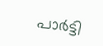പാര്‍ട്ടി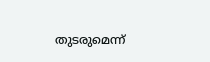തുടരുമെന്ന്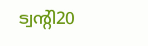ട്വന്റി20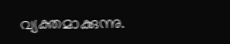വ്യക്തമാക്കുന്നു.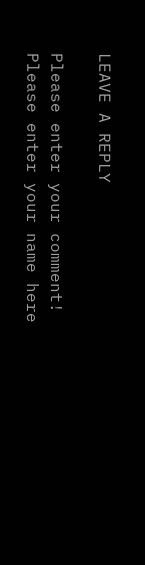LEAVE A REPLY

Please enter your comment!
Please enter your name here